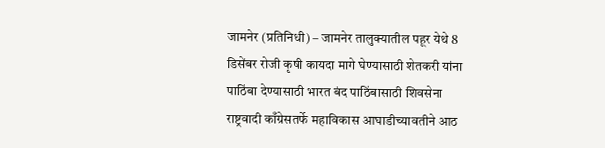जामनेर (प्रतिनिधी) – जामनेर तालुक्यातील पहूर येथे 8 डिसेंबर रोजी कृषी कायदा मागे घेण्यासाठी शेतकरी यांना पाठिंबा देण्यासाठी भारत बंद पाठिंबासाठी शिवसेना राष्ट्रवादी काँग्रेसतर्फे महाविकास आघाडीच्यावतीने आठ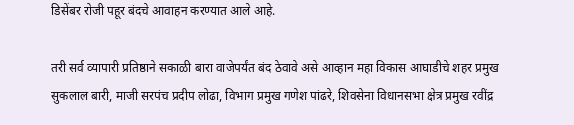डिसेंबर रोजी पहूर बंदचे आवाहन करण्यात आले आहे.

तरी सर्व व्यापारी प्रतिष्ठाने सकाळी बारा वाजेपर्यंत बंद ठेवावे असे आव्हान महा विकास आघाडीचे शहर प्रमुख सुकलाल बारी, माजी सरपंच प्रदीप लोढा, विभाग प्रमुख गणेश पांढरे, शिवसेना विधानसभा क्षेत्र प्रमुख रवींद्र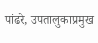पांढरे, उपतालुकाप्रमुख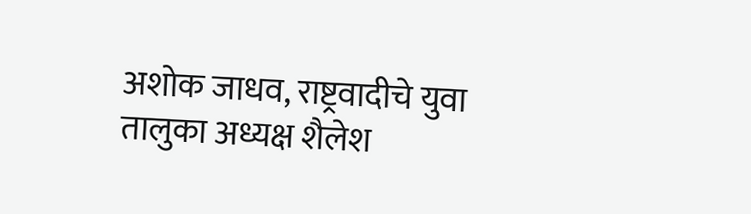अशोक जाधव, राष्ट्रवादीचे युवा तालुका अध्यक्ष शैलेश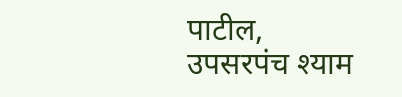पाटील, उपसरपंच श्याम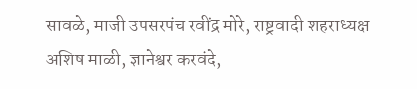सावळे, माजी उपसरपंच रवींद्र मोरे, राष्ट्रवादी शहराध्यक्ष अशिष माळी, ज्ञानेश्वर करवंदे,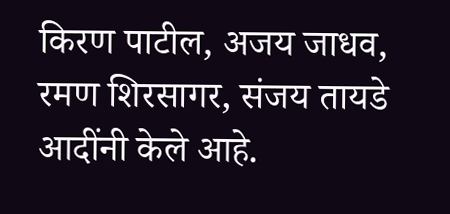किरण पाटील, अजय जाधव, रमण शिरसागर, संजय तायडे आदींनी केले आहे.